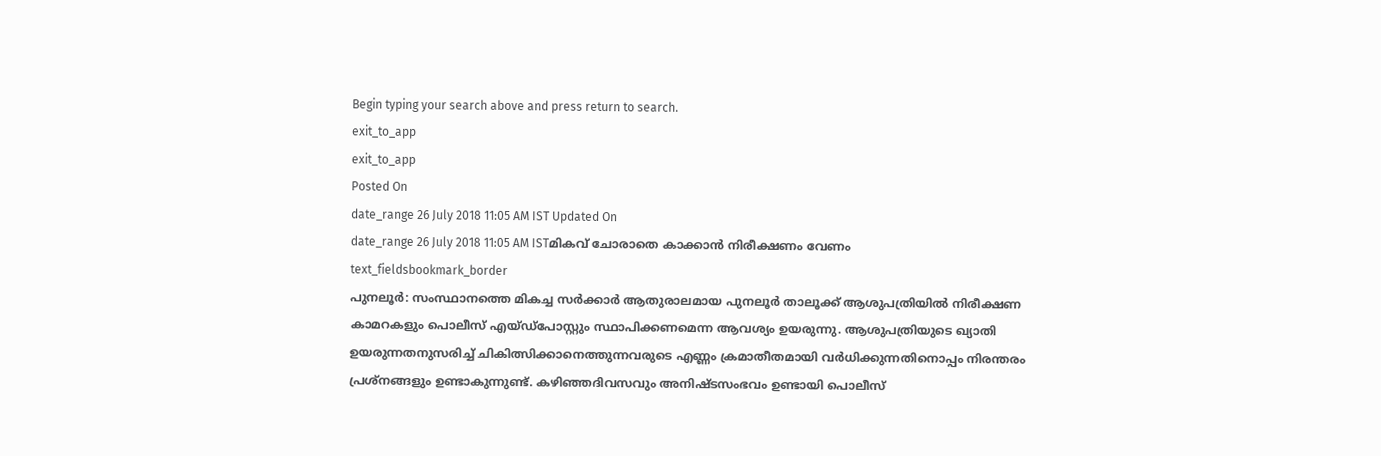Begin typing your search above and press return to search.
exit_to_app
exit_to_app
Posted On
date_range 26 July 2018 11:05 AM IST Updated On
date_range 26 July 2018 11:05 AM ISTമികവ് ചോരാതെ കാക്കാൻ നിരീക്ഷണം വേണം
text_fieldsbookmark_border
പുനലൂർ: സംസ്ഥാനത്തെ മികച്ച സർക്കാർ ആതുരാലമായ പുനലൂർ താലൂക്ക് ആശുപത്രിയിൽ നിരീക്ഷണ കാമറകളും പൊലീസ് എയ്ഡ്പോസ്റ്റും സ്ഥാപിക്കണമെന്ന ആവശ്യം ഉയരുന്നു. ആശുപത്രിയുടെ ഖ്യാതി ഉയരുന്നതനുസരിച്ച് ചികിത്സിക്കാനെത്തുന്നവരുടെ എണ്ണം ക്രമാതീതമായി വർധിക്കുന്നതിനൊപ്പം നിരന്തരം പ്രശ്നങ്ങളും ഉണ്ടാകുന്നുണ്ട്. കഴിഞ്ഞദിവസവും അനിഷ്ടസംഭവം ഉണ്ടായി പൊലീസ്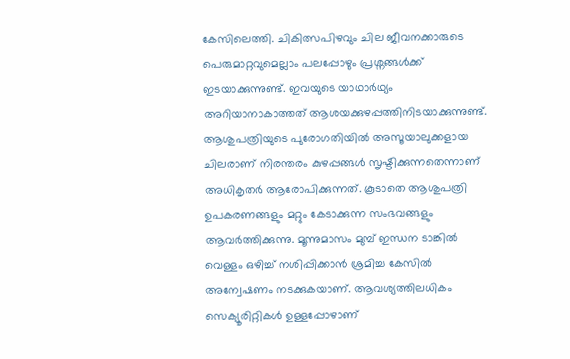കേസിലെത്തി. ചികിത്സപിഴവും ചില ജീവനക്കാരുടെ പെരുമാറ്റവുമെല്ലാം പലപ്പോഴും പ്രശ്നങ്ങൾക്ക് ഇടയാക്കുന്നുണ്ട്. ഇവയുടെ യാഥാർഥ്യം അറിയാനാകാത്തത് ആശയക്കുഴപ്പത്തിനിടയാക്കുന്നുണ്ട്. ആശുപത്രിയുടെ പുരോഗതിയിൽ അസൂയാലുക്കളായ ചിലരാണ് നിരന്തരം കുഴപ്പങ്ങൾ സൃഷ്ടിക്കുന്നതെന്നാണ് അധികൃതർ ആരോപിക്കുന്നത്. കൂടാതെ ആശുപത്രി ഉപകരണങ്ങളും മറ്റും കേടാക്കുന്ന സംഭവങ്ങളും ആവർത്തിക്കുന്നു. മൂന്നുമാസം മുമ്പ് ഇന്ധന ടാങ്കിൽ വെള്ളം ഒഴിച്ച് നശിപ്പിക്കാൻ ശ്രമിച്ച കേസിൽ അന്വേഷണം നടക്കുകയാണ്. ആവശ്യത്തിലധികം സെക്യൂരിറ്റികൾ ഉള്ളപ്പോഴാണ്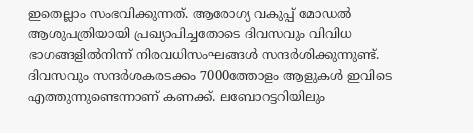ഇതെല്ലാം സംഭവിക്കുന്നത്. ആരോഗ്യ വകുപ്പ് മോഡൽ ആശുപത്രിയായി പ്രഖ്യാപിച്ചതോടെ ദിവസവും വിവിധ ഭാഗങ്ങളിൽനിന്ന് നിരവധിസംഘങ്ങൾ സന്ദർശിക്കുന്നുണ്ട്. ദിവസവും സന്ദർശകരടക്കം 7000ത്തോളം ആളുകൾ ഇവിടെ എത്തുന്നുണ്ടെന്നാണ് കണക്ക്. ലബോറട്ടറിയിലും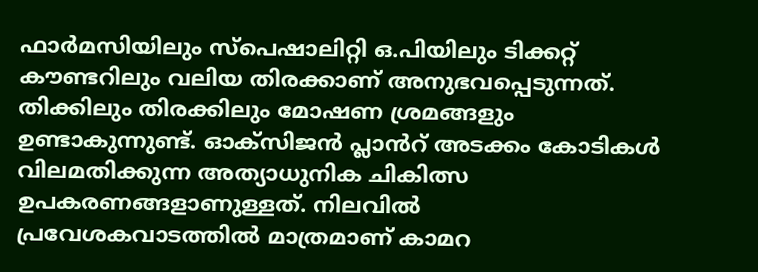ഫാർമസിയിലും സ്പെഷാലിറ്റി ഒ.പിയിലും ടിക്കറ്റ് കൗണ്ടറിലും വലിയ തിരക്കാണ് അനുഭവപ്പെടുന്നത്. തിക്കിലും തിരക്കിലും മോഷണ ശ്രമങ്ങളും ഉണ്ടാകുന്നുണ്ട്. ഓക്സിജൻ പ്ലാൻറ് അടക്കം കോടികൾ വിലമതിക്കുന്ന അത്യാധുനിക ചികിത്സ ഉപകരണങ്ങളാണുള്ളത്. നിലവിൽ പ്രവേശകവാടത്തിൽ മാത്രമാണ് കാമറ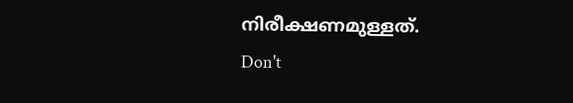നിരീക്ഷണമുള്ളത്.
Don't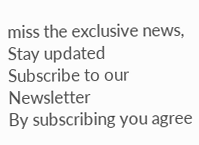miss the exclusive news, Stay updated
Subscribe to our Newsletter
By subscribing you agree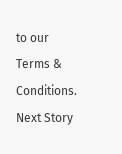to our Terms & Conditions.
Next Story